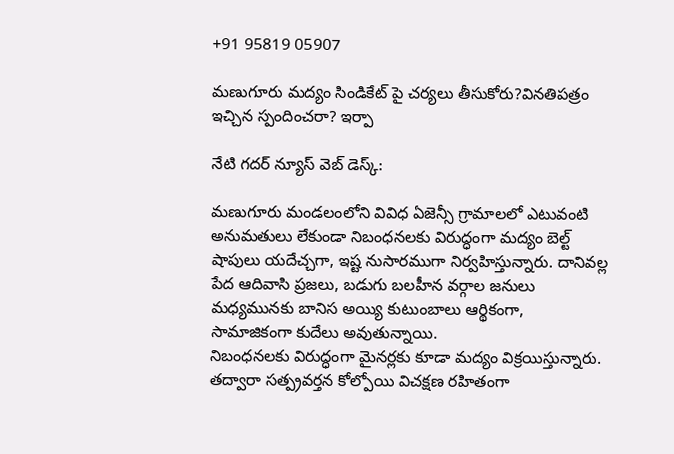+91 95819 05907

మణుగూరు మద్యం సిండికేట్ పై చర్యలు తీసుకోరు?వినతిపత్రం ఇచ్చిన స్పందించరా? ఇర్పా

నేటి గదర్ న్యూస్ వెబ్ డెస్క్:

మణుగూరు మండలంలోని వివిధ ఏజెన్సీ గ్రామాలలో ఎటువంటి అనుమతులు లేకుండా నిబంధనలకు విరుద్ధంగా మద్యం బెల్ట్ షాపులు యదేచ్చగా, ఇష్ట నుసారముగా నిర్వహిస్తున్నారు. దానివల్ల పేద ఆదివాసి ప్రజలు, బడుగు బలహీన వర్గాల జనులు మధ్యమునకు బానిస అయ్యి కుటుంబాలు ఆర్థికంగా, సామాజికంగా కుదేలు అవుతున్నాయి.
నిబంధనలకు విరుద్ధంగా మైనర్లకు కూడా మద్యం విక్రయిస్తున్నారు.
తద్వారా సత్ప్రవర్తన కోల్పోయి విచక్షణ రహితంగా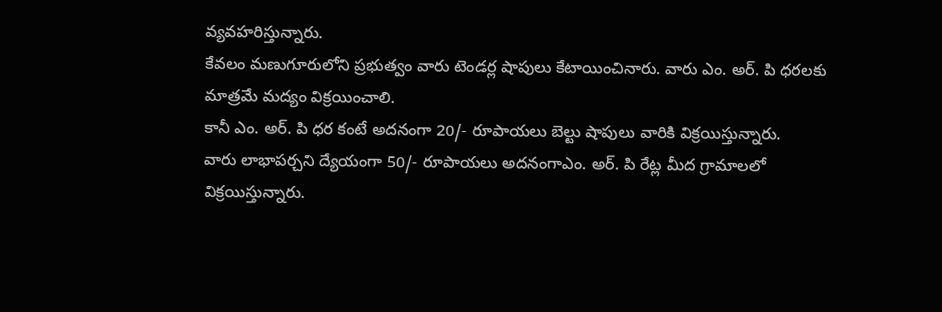వ్యవహరిస్తున్నారు.
కేవలం మణుగూరులోని ప్రభుత్వం వారు టెండర్ల షాపులు కేటాయించినారు. వారు ఎం. అర్. పి ధరలకు మాత్రమే మద్యం విక్రయించాలి.
కానీ ఎం. అర్. పి ధర కంటే అదనంగా 20/- రూపాయలు బెల్టు షాపులు వారికి విక్రయిస్తున్నారు.
వారు లాభాపర్చని ద్యేయంగా 50/- రూపాయలు అదనంగాఎం. అర్. పి రేట్ల మీద గ్రామాలలో విక్రయిస్తున్నారు.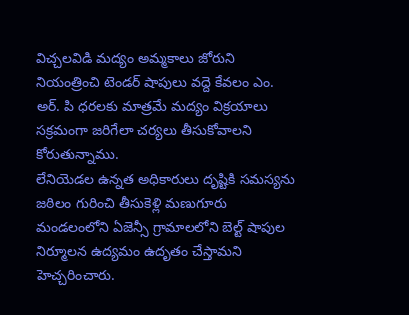విచ్చలవిడి మద్యం అమ్మకాలు జోరుని నియంత్రించి టెండర్ షాపులు వద్దె కేవలం ఎం. అర్. పి ధరలకు మాత్రమే మద్యం విక్రయాలు సక్రమంగా జరిగేలా చర్యలు తీసుకోవాలని కోరుతున్నాము.
లేనియెడల ఉన్నత అధికారులు దృష్టికి సమస్యను జఠిలం గురించి తీసుకెళ్లి మణుగూరు మండలంలోని ఏజెన్సీ గ్రామాలలోని బెల్ట్ షాపుల నిర్మూలన ఉద్యమం ఉదృతం చేస్తామని హెచ్చరించారు.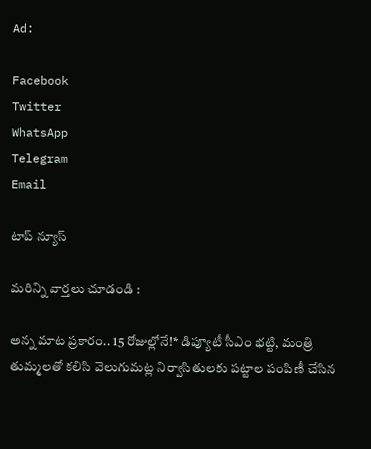Ad:

Facebook
Twitter
WhatsApp
Telegram
Email

టాప్ న్యూస్

మరిన్ని వార్తలు చూడండి :

అన్న మాట ప్రకారం.. 15 రోజుల్లోనే!* డిప్యూటీ సీఎం భట్టి, మంత్రి తుమ్మలతో కలిసి వెలుగుమట్ల నిర్వాసితులకు పట్టాల పంపిణీ చేసిన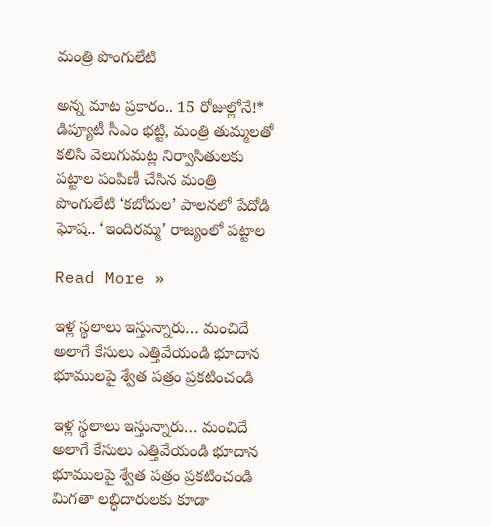మంత్రి పొంగులేటి

అన్న మాట ప్రకారం.. 15 రోజుల్లోనే!* డిప్యూటీ సీఎం భట్టి, మంత్రి తుమ్మలతో కలిసి వెలుగుమట్ల నిర్వాసితులకు పట్టాల పంపిణీ చేసిన మంత్రి పొంగులేటి ‘కబోదుల’ పాలనలో పేదోడి ఘోష.. ‘ఇందిరమ్మ’ రాజ్యంలో పట్టాల

Read More »

ఇళ్ల స్థలాలు ఇస్తున్నారు… మంచిదే అలాగే కేసులు ఎత్తివేయండి భూదాన భూములపై శ్వేత పత్రం ప్రకటించండి

ఇళ్ల స్థలాలు ఇస్తున్నారు… మంచిదే అలాగే కేసులు ఎత్తివేయండి భూదాన భూములపై శ్వేత పత్రం ప్రకటించండి మిగతా లబ్ధిదారులకు కూడా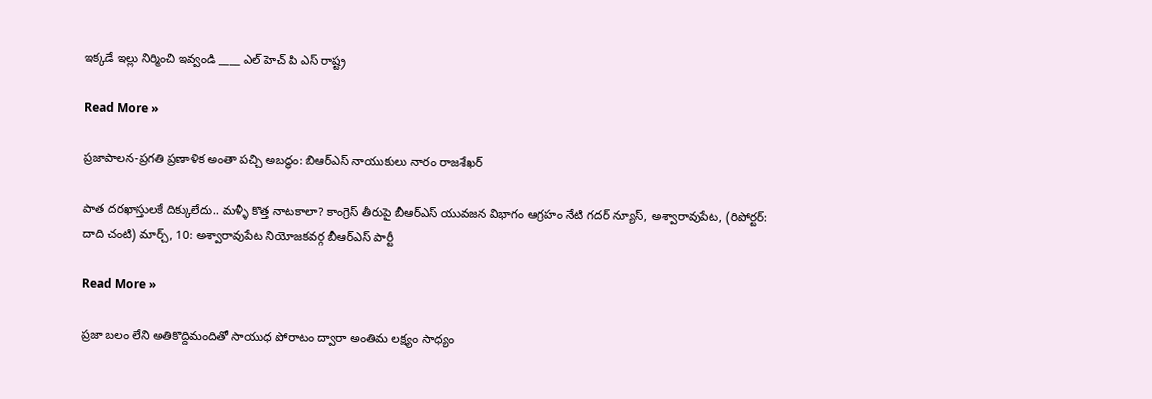ఇక్కడే ఇల్లు నిర్మించి ఇవ్వండి ____ ఎల్ హెచ్ పి ఎస్ రాష్ట్ర

Read More »

ప్రజాపాలన-ప్రగతి ప్రణాళిక అంతా పచ్చి అబద్ధం: బిఆర్ఎస్ నాయుకులు నారం రాజశేఖర్

పాత దరఖాస్తులకే దిక్కులేదు.. మళ్ళీ కొత్త నాటకాలా? కాంగ్రెస్ తీరుపై బీఆర్ఎస్ యువజన విభాగం ఆగ్రహం నేటి గదర్ న్యూస్, అశ్వారావుపేట, (రిపోర్టర్: దాది చంటి) మార్చ్, 10: అశ్వారావుపేట నియోజకవర్గ బీఆర్ఎస్ పార్టీ

Read More »

ప్రజా బలం లేని అతికొద్దిమందితో సాయుధ పోరాటం ద్వారా అంతిమ లక్ష్యం సాధ్యం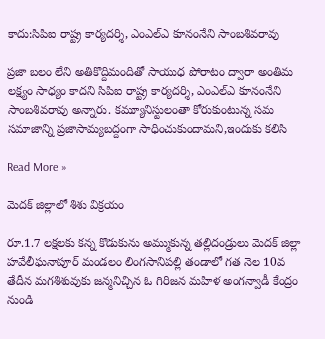కాదు:సిపిఐ రాష్ట్ర కార్యదర్శి, ఎంఎల్‌ఎ కూనంనేని సాంబశివరావు

ప్రజా బలం లేని అతికొద్దిమందితో సాయుధ పోరాటం ద్వారా అంతిమ లక్ష్యం సాధ్యం కాదని సిపిఐ రాష్ట్ర కార్యదర్శి, ఎంఎల్‌ఎ కూనంనేని సాంబశివరావు అన్నారు. కమ్యూనిస్టులంతా కోరుకుంటున్న సమ సమాజాన్ని ప్రజాసామ్యబద్దంగా సాధించుకుందామని,ఇందుకు కలిసి

Read More »

మెదక్ జిల్లాలో శిశు విక్రయం

రూ.1.7 లక్షలకు కన్న కొడుకును అమ్ముకున్న తల్లిదండ్రులు మెదక్ జిల్లా హవేలీఘనాపూర్ మండలం లింగసానిపల్లి తండాలో గత నెల 10వ తేదీన మగశిశువుకు జన్మనిచ్చిన ఓ గిరిజన మహిళ అంగన్వాడీ కేంద్రం నుండి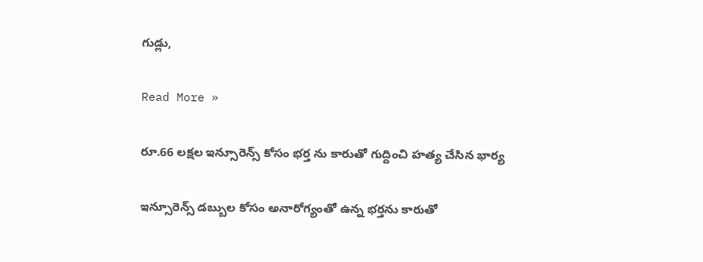గుడ్లు,

Read More »

రూ.66 లక్షల ఇన్సూరెన్స్ కోసం భర్త ను కారుతో గుద్దించి హత్య చేసిన భార్య

ఇన్సూరెన్స్ డబ్బుల కోసం అనారోగ్యంతో ఉన్న భర్తను కారుతో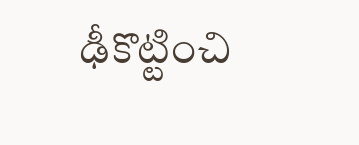ఢీకొట్టించి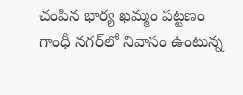చంపిన భార్య ఖమ్మం పట్టణం గాంధీ నగర్‌లో నివాసం ఉంటున్న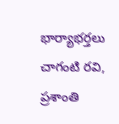భార్యాభర్తలు చాగంటి రవి, ప్రశాంతి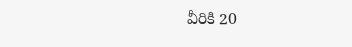వీరికి 20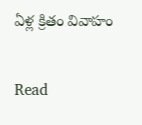ఏళ్ల క్రితం వివాహం

Read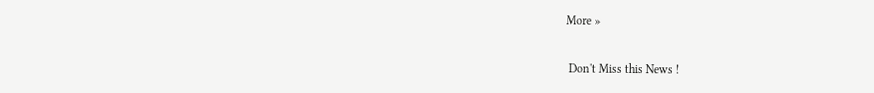More »

 Don't Miss this News !